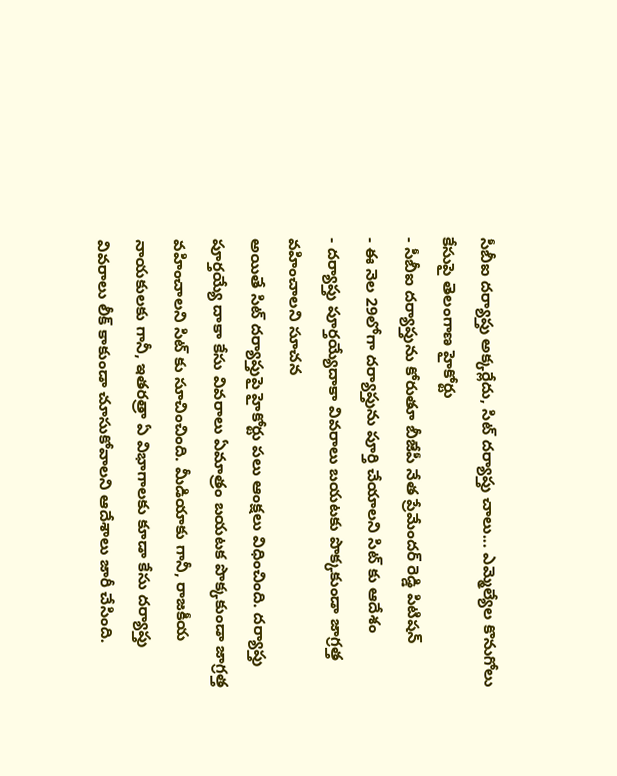సీబీఐ దర్యాప్తు అక్కర్లేదు, సిట్ దర్యాప్తు చాలు... ఎమ్మెల్యేల కొనుగోలు కేసుపై తెలంగాణ హైకోర్టు
- సీబీఐ దర్యాప్తును కోరుతూ బీజేపీ నేత ప్రేమేందర్ రెడ్డి పిటిషన్
- ఈ నెల 29లోగా దర్యాప్తును పూర్తి చేయాలని సిట్ కు ఆదేశం
- దర్యాప్తు పూర్తయ్యేదాకా వివరాలు బయటకు పొక్కకుండా జాగ్రత్త వహించాలని సూచన
అయితే సిట్ దర్యాప్తుపై హైకోర్టు పలు ఆంక్షలు విధించింది. దర్యాప్తు పూర్తయ్యే దాకా కేసు వివరాలు ఏమాత్రం బయటక పొక్కకుండా జాగ్రత్త వహించాలని సిట్ కు సూచించింది. మీడియాకు గానీ, రాజకీయ నాయకులకు గానీ, ఇతరత్రా ఏ విభాగాలకు కూడా కేసు దర్యాప్తు వివరాలు లీక్ కాకుండా చూసుకోవాలని ఆదేశాలు జారీ చేసింది.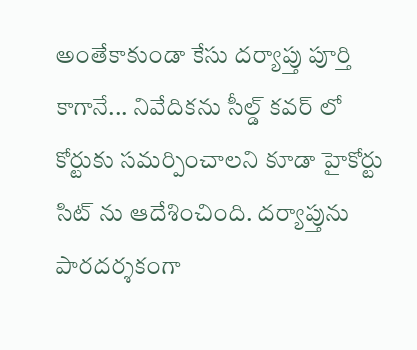అంతేకాకుండా కేసు దర్యాప్తు పూర్తి కాగానే... నివేదికను సీల్డ్ కవర్ లో కోర్టుకు సమర్పించాలని కూడా హైకోర్టు సిట్ ను ఆదేశించింది. దర్యాప్తును పారదర్శకంగా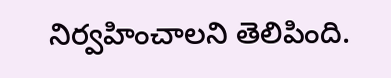నిర్వహించాలని తెలిపింది.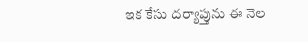ఇక కేసు దర్యాప్తును ఈ నెల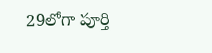29లోగా పూర్తి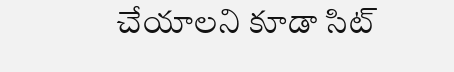చేయాలని కూడా సిట్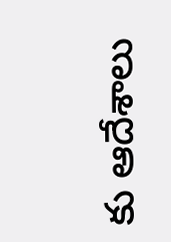కు ఆదేశాలు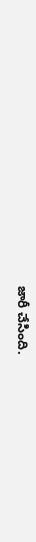జారీ చేసింది.